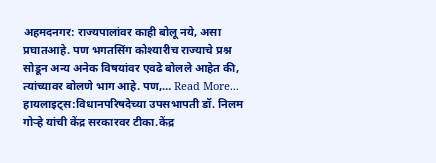अहमदनगर: राज्यपालांवर काही बोलू नये, असा प्रघातआहे. पण भगतसिंग कोश्यारीच राज्याचे प्रश्न सोडून अन्य अनेक विषयांवर एवढे बोलले आहेत की, त्यांच्यावर बोलणे भाग आहे. पण,… Read More...
हायलाइट्स:विधानपरिषदेच्या उपसभापती डॉ. निलम गोऱ्हे यांची केंद्र सरकारवर टीका.केंद्र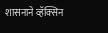शासनाने व्हॅक्सिन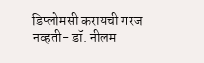डिप्लोमसी करायची गरज नव्हती- डॉ. नीलम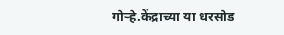गोऱ्हे.केंद्राच्या या धरसोड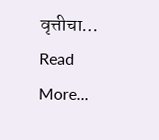वृत्तीचा… Read More...